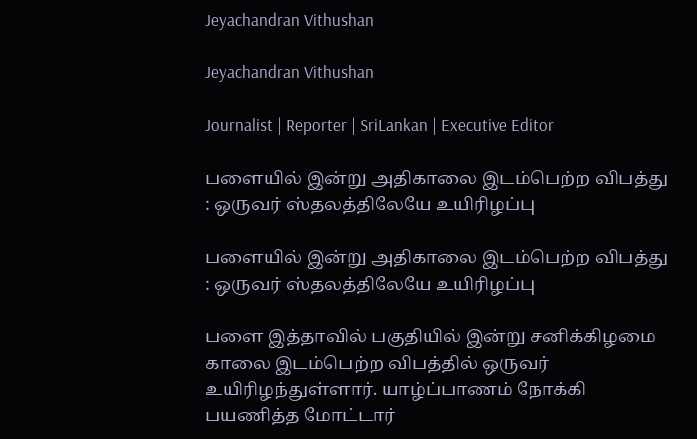Jeyachandran Vithushan

Jeyachandran Vithushan

Journalist | Reporter | SriLankan | Executive Editor

பளையில் இன்று அதிகாலை இடம்பெற்ற விபத்து : ஒருவர் ஸ்தலத்திலேயே உயிரிழப்பு

பளையில் இன்று அதிகாலை இடம்பெற்ற விபத்து : ஒருவர் ஸ்தலத்திலேயே உயிரிழப்பு

பளை இத்தாவில் பகுதியில் இன்று சனிக்கிழமை காலை இடம்பெற்ற விபத்தில் ஒருவர் உயிரிழந்துள்ளார். யாழ்ப்பாணம் நோக்கி பயணித்த மோட்டார்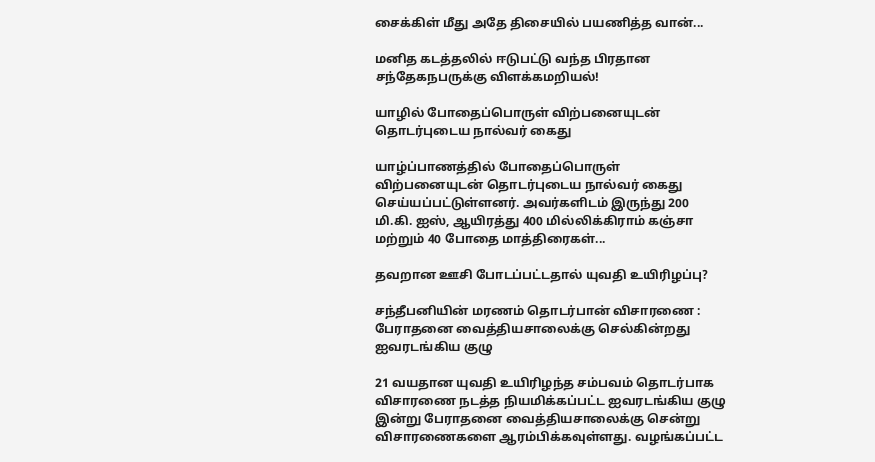சைக்கிள் மீது அதே திசையில் பயணித்த வான்...

மனித கடத்தலில் ஈடுபட்டு வந்த பிரதான சந்தேகநபருக்கு விளக்கமறியல்!

யாழில் போதைப்பொருள் விற்பனையுடன் தொடர்புடைய நால்வர் கைது

யாழ்ப்பாணத்தில் போதைப்பொருள் விற்பனையுடன் தொடர்புடைய நால்வர் கைது செய்யப்பட்டுள்ளனர். அவர்களிடம் இருந்து 200 மி.கி. ஐஸ், ஆயிரத்து 400 மில்லிக்கிராம் கஞ்சா மற்றும் 40 போதை மாத்திரைகள்...

தவறான ஊசி போடப்பட்டதால் யுவதி உயிரிழப்பு?

சந்தீபனியின் மரணம் தொடர்பான் விசாரணை : பேராதனை வைத்தியசாலைக்கு செல்கின்றது ஐவரடங்கிய குழு

21 வயதான யுவதி உயிரிழந்த சம்பவம் தொடர்பாக விசாரணை நடத்த நியமிக்கப்பட்ட ஐவரடங்கிய குழு இன்று பேராதனை வைத்தியசாலைக்கு சென்று விசாரணைகளை ஆரம்பிக்கவுள்ளது. வழங்கப்பட்ட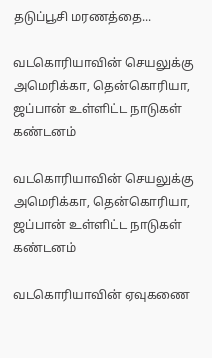தடுப்பூசி மரணத்தை...

வடகொரியாவின் செயலுக்கு அமெரிக்கா, தென்கொரியா, ஜப்பான் உள்ளிட்ட நாடுகள் கண்டனம்

வடகொரியாவின் செயலுக்கு அமெரிக்கா, தென்கொரியா, ஜப்பான் உள்ளிட்ட நாடுகள் கண்டனம்

வடகொரியாவின் ஏவுகணை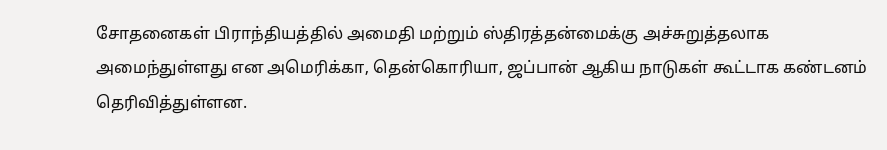சோதனைகள் பிராந்தியத்தில் அமைதி மற்றும் ஸ்திரத்தன்மைக்கு அச்சுறுத்தலாக அமைந்துள்ளது என அமெரிக்கா, தென்கொரியா, ஜப்பான் ஆகிய நாடுகள் கூட்டாக கண்டனம் தெரிவித்துள்ளன.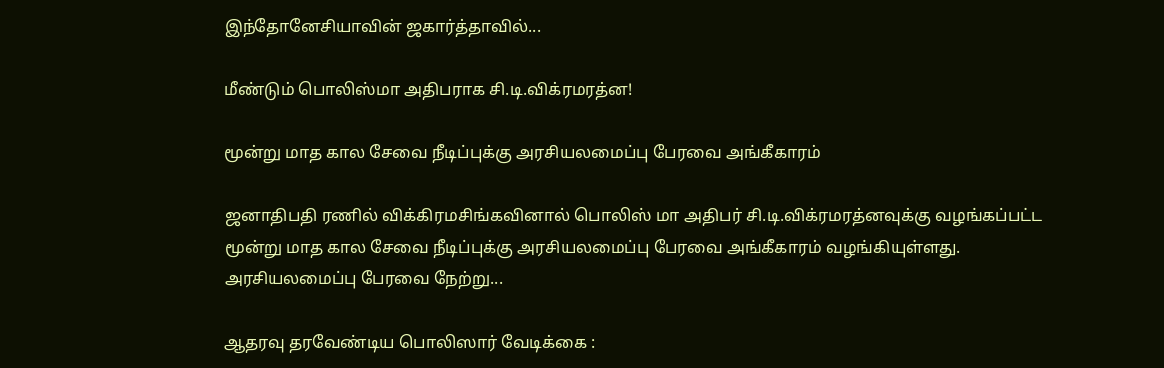இந்தோனேசியாவின் ஜகார்த்தாவில்...

மீண்டும் பொலிஸ்மா அதிபராக சி.டி.விக்ரமரத்ன!

மூன்று மாத கால சேவை நீடிப்புக்கு அரசியலமைப்பு பேரவை அங்கீகாரம்

ஜனாதிபதி ரணில் விக்கிரமசிங்கவினால் பொலிஸ் மா அதிபர் சி.டி.விக்ரமரத்னவுக்கு வழங்கப்பட்ட மூன்று மாத கால சேவை நீடிப்புக்கு அரசியலமைப்பு பேரவை அங்கீகாரம் வழங்கியுள்ளது. அரசியலமைப்பு பேரவை நேற்று...

ஆதரவு தரவேண்டிய பொலிஸார் வேடிக்கை :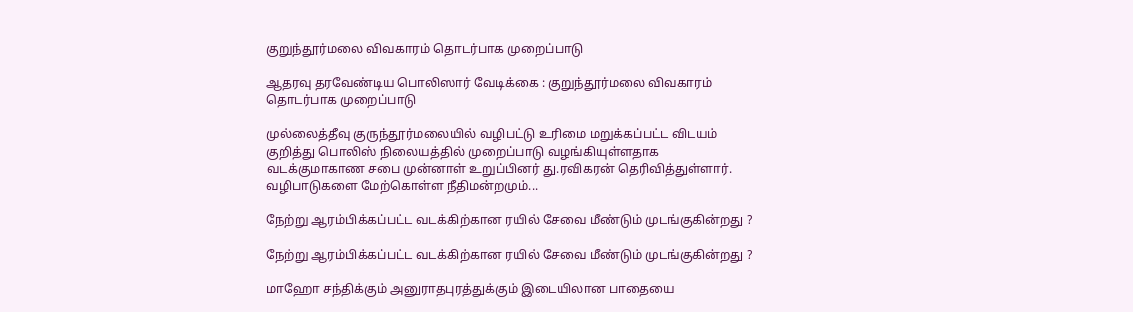குறுந்தூர்மலை விவகாரம் தொடர்பாக முறைப்பாடு

ஆதரவு தரவேண்டிய பொலிஸார் வேடிக்கை : குறுந்தூர்மலை விவகாரம் தொடர்பாக முறைப்பாடு

முல்லைத்தீவு குருந்தூர்மலையில் வழிபட்டு உரிமை மறுக்கப்பட்ட விடயம் குறித்து பொலிஸ் நிலையத்தில் முறைப்பாடு வழங்கியுள்ளதாக வடக்குமாகாண சபை முன்னாள் உறுப்பினர் து.ரவிகரன் தெரிவித்துள்ளார். வழிபாடுகளை மேற்கொள்ள நீதிமன்றமும்...

நேற்று ஆரம்பிக்கப்பட்ட வடக்கிற்கான ரயில் சேவை மீண்டும் முடங்குகின்றது ?

நேற்று ஆரம்பிக்கப்பட்ட வடக்கிற்கான ரயில் சேவை மீண்டும் முடங்குகின்றது ?

மாஹோ சந்திக்கும் அனுராதபுரத்துக்கும் இடையிலான பாதையை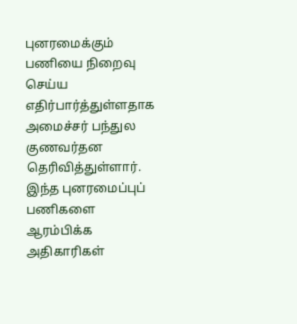புனரமைக்கும் பணியை நிறைவு செய்ய எதிர்பார்த்துள்ளதாக அமைச்சர் பந்துல குணவர்தன தெரிவித்துள்ளார். இந்த புனரமைப்புப் பணிகளை ஆரம்பிக்க அதிகாரிகள்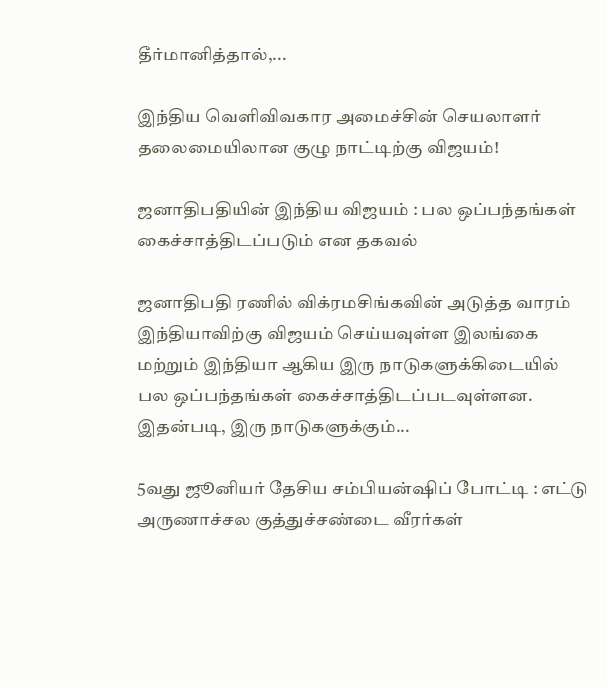தீர்மானித்தால்,...

இந்திய வெளிவிவகார அமைச்சின் செயலாளர் தலைமையிலான குழு நாட்டிற்கு விஜயம்!

ஜனாதிபதியின் இந்திய விஜயம் : பல ஒப்பந்தங்கள் கைச்சாத்திடப்படும் என தகவல்

ஜனாதிபதி ரணில் விக்ரமசிங்கவின் அடுத்த வாரம் இந்தியாவிற்கு விஜயம் செய்யவுள்ள இலங்கை மற்றும் இந்தியா ஆகிய இரு நாடுகளுக்கிடையில் பல ஒப்பந்தங்கள் கைச்சாத்திடப்படவுள்ளன. இதன்படி, இரு நாடுகளுக்கும்...

5வது ஜூனியர் தேசிய சம்பியன்ஷிப் போட்டி : எட்டு அருணாச்சல குத்துச்சண்டை வீரர்கள்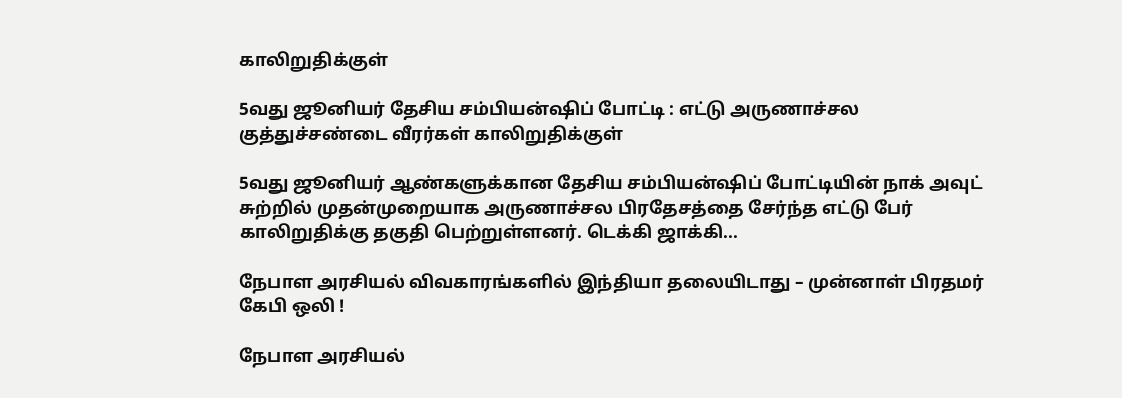காலிறுதிக்குள்

5வது ஜூனியர் தேசிய சம்பியன்ஷிப் போட்டி : எட்டு அருணாச்சல குத்துச்சண்டை வீரர்கள் காலிறுதிக்குள்

5வது ஜூனியர் ஆண்களுக்கான தேசிய சம்பியன்ஷிப் போட்டியின் நாக் அவுட் சுற்றில் முதன்முறையாக அருணாச்சல பிரதேசத்தை சேர்ந்த எட்டு பேர் காலிறுதிக்கு தகுதி பெற்றுள்ளனர். டெக்கி ஜாக்கி...

நேபாள அரசியல் விவகாரங்களில் இந்தியா தலையிடாது – முன்னாள் பிரதமர் கேபி ஒலி !

நேபாள அரசியல்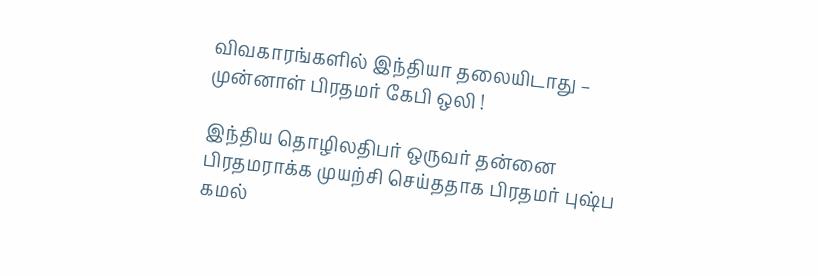விவகாரங்களில் இந்தியா தலையிடாது – முன்னாள் பிரதமர் கேபி ஒலி !

இந்திய தொழிலதிபர் ஒருவர் தன்னை பிரதமராக்க முயற்சி செய்ததாக பிரதமர் புஷ்ப கமல்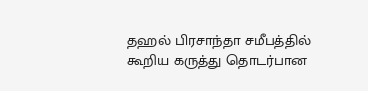தஹல் பிரசாந்தா சமீபத்தில் கூறிய கருத்து தொடர்பான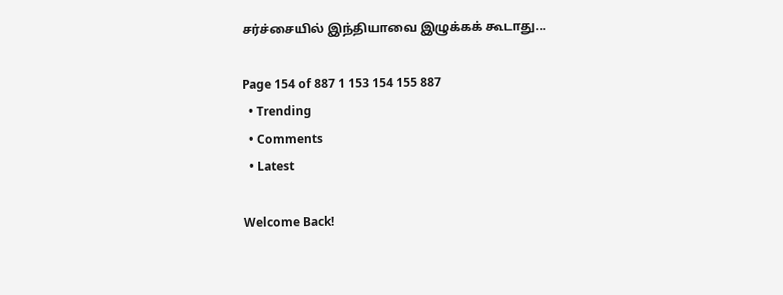சர்ச்சையில் இந்தியாவை இழுக்கக் கூடாது...

Page 154 of 887 1 153 154 155 887
  • Trending
  • Comments
  • Latest

Welcome Back!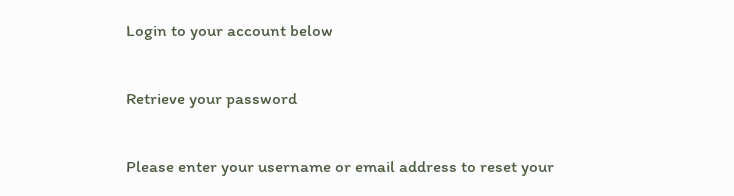Login to your account below

Retrieve your password

Please enter your username or email address to reset your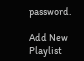password.

Add New Playlist